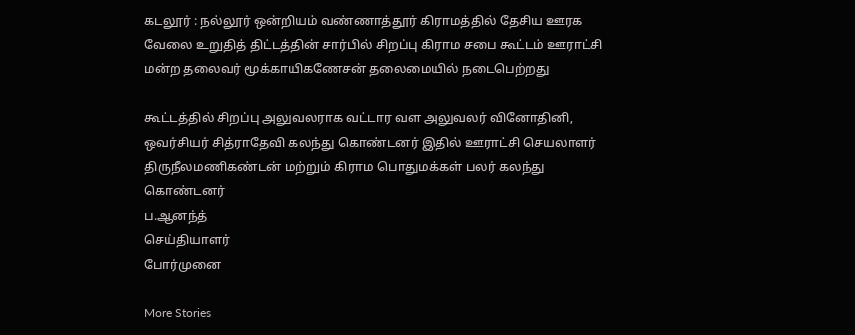கடலூர் : நல்லூர் ஒன்றியம் வண்ணாத்தூர் கிராமத்தில் தேசிய ஊரக வேலை உறுதித் திட்டத்தின் சார்பில் சிறப்பு கிராம சபை கூட்டம் ஊராட்சி மன்ற தலைவர் மூக்காயிகணேசன் தலைமையில் நடைபெற்றது

கூட்டத்தில் சிறப்பு அலுவலராக வட்டார வள அலுவலர் வினோதினி, ஒவர்சியர் சித்ராதேவி கலந்து கொண்டனர் இதில் ஊராட்சி செயலாளர் திருநீலமணிகண்டன் மற்றும் கிராம பொதுமக்கள் பலர் கலந்து கொண்டனர்
ப.ஆனந்த்
செய்தியாளர்
போர்முனை

More Stories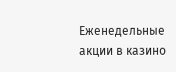Еженедельные акции в казино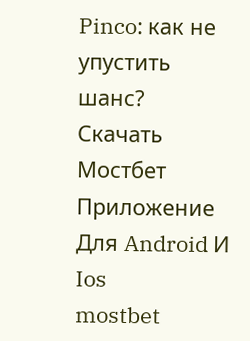Pinco: как не упустить шанс?
Скачать Мостбет Приложение Для Android И Ios
mostbet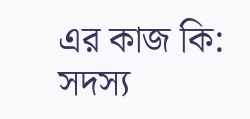এর কাজ কি: সদস্য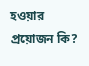হওয়ার প্রয়োজন কি?